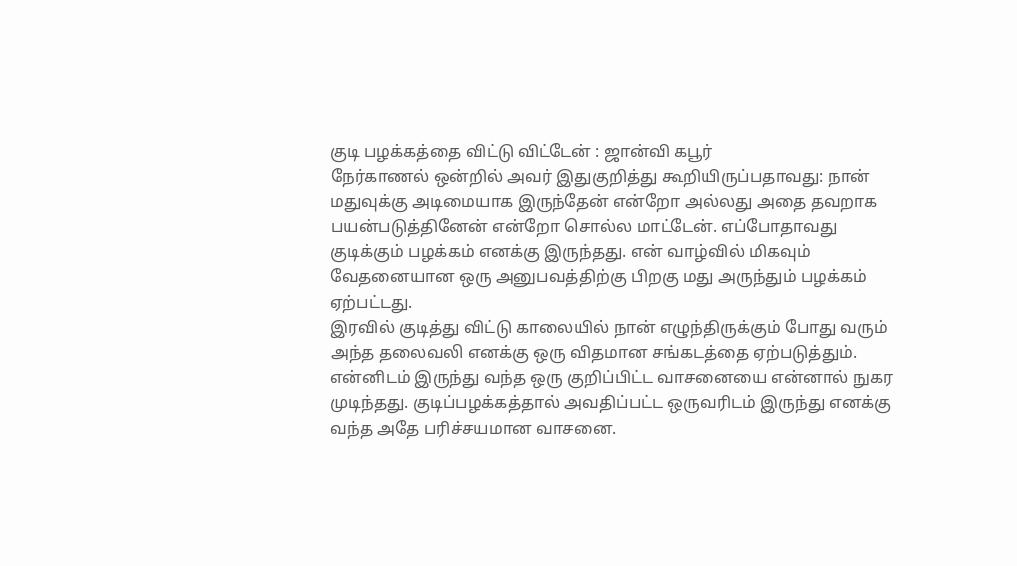குடி பழக்கத்தை விட்டு விட்டேன் : ஜான்வி கபூர்
நேர்காணல் ஒன்றில் அவர் இதுகுறித்து கூறியிருப்பதாவது: நான் மதுவுக்கு அடிமையாக இருந்தேன் என்றோ அல்லது அதை தவறாக பயன்படுத்தினேன் என்றோ சொல்ல மாட்டேன். எப்போதாவது குடிக்கும் பழக்கம் எனக்கு இருந்தது. என் வாழ்வில் மிகவும் வேதனையான ஒரு அனுபவத்திற்கு பிறகு மது அருந்தும் பழக்கம் ஏற்பட்டது.
இரவில் குடித்து விட்டு காலையில் நான் எழுந்திருக்கும் போது வரும் அந்த தலைவலி எனக்கு ஒரு விதமான சங்கடத்தை ஏற்படுத்தும். என்னிடம் இருந்து வந்த ஒரு குறிப்பிட்ட வாசனையை என்னால் நுகர முடிந்தது. குடிப்பழக்கத்தால் அவதிப்பட்ட ஒருவரிடம் இருந்து எனக்கு வந்த அதே பரிச்சயமான வாசனை.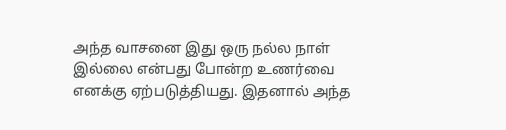அந்த வாசனை இது ஒரு நல்ல நாள் இல்லை என்பது போன்ற உணர்வை எனக்கு ஏற்படுத்தியது. இதனால் அந்த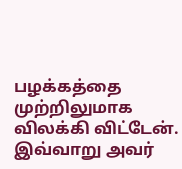பழக்கத்தை முற்றிலுமாக விலக்கி விட்டேன்.
இவ்வாறு அவர்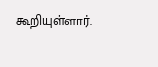கூறியுள்ளார்.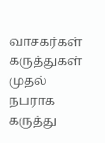வாசகர்கள் கருத்துகள்
முதல் நபராக கருத்து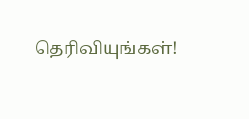தெரிவியுங்கள்!